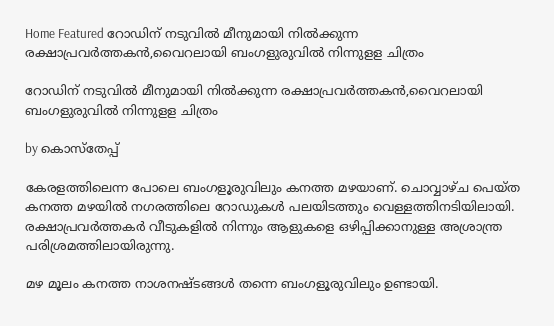Home Featured റോഡിന് നടുവിൽ മീനുമായി നിൽക്കുന്ന രക്ഷാപ്രവർത്തകൻ,വൈറലായി ബംഗളുരുവിൽ നിന്നുളള ചിത്രം

റോഡിന് നടുവിൽ മീനുമായി നിൽക്കുന്ന രക്ഷാപ്രവർത്തകൻ,വൈറലായി ബംഗളുരുവിൽ നിന്നുളള ചിത്രം

by കൊസ്‌തേപ്പ്

കേരളത്തിലെന്ന പോലെ ബംഗളൂരുവിലും കനത്ത മഴയാണ്. ചൊവ്വാഴ്ച പെയ്ത കനത്ത മഴയിൽ നഗരത്തിലെ റോഡുകൾ പലയിടത്തും വെള്ളത്തിനടിയിലായി. രക്ഷാപ്രവർത്തകർ വീടുകളിൽ നിന്നും ആളുകളെ ഒഴിപ്പിക്കാനുള്ള അശ്രാന്ത്ര പരിശ്രമത്തിലായിരുന്നു.

മഴ മൂലം കനത്ത നാശനഷ്ടങ്ങൾ തന്നെ ബംഗളൂരുവിലും ഉണ്ടായി.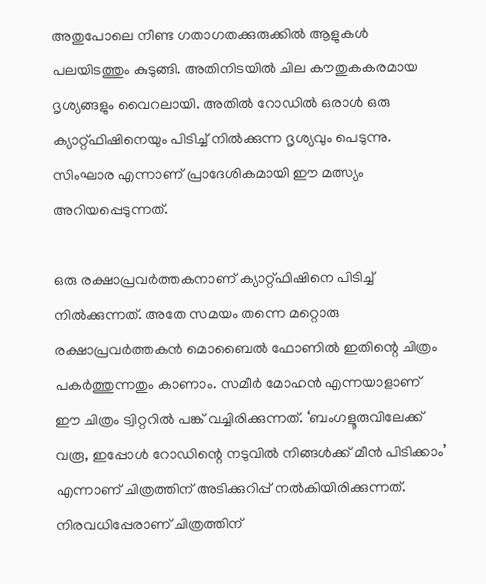അതുപോലെ നീണ്ട ഗതാഗതക്കുരുക്കിൽ ആളുകൾ പലയിടത്തും കുടുങ്ങി. അതിനിടയിൽ ചില കൗതുകകരമായ ദൃശ്യങ്ങളും വൈറലായി. അതിൽ റോഡിൽ ഒരാൾ ഒരു ക്യാറ്റ്‍ഫിഷിനെയും പിടിച്ച് നിൽക്കുന്ന ദൃശ്യവും പെടുന്നു. സിംഘാര എന്നാണ് പ്രാദേശികമായി ഈ മത്സ്യം അറിയപ്പെടുന്നത്.

ഒരു രക്ഷാപ്രവർത്തകനാണ് ക്യാറ്റ്ഫിഷിനെ പിടിച്ച് നിൽക്കുന്നത്. അതേ സമയം തന്നെ മറ്റൊരു രക്ഷാപ്രവർത്തകൻ മൊബൈൽ ഫോണിൽ ഇതിന്റെ ചിത്രം പകർത്തുന്നതും കാണാം. സമീർ മോഹൻ എന്നയാളാണ് ഈ ചിത്രം ട്വിറ്ററിൽ പങ്ക് വച്ചിരിക്കുന്നത്. ‘ബംഗളൂരുവിലേക്ക് വരൂ, ഇപ്പോൾ റോഡിന്റെ നടുവിൽ നിങ്ങൾക്ക് മീൻ പിടിക്കാം’ എന്നാണ് ചിത്രത്തിന് അടിക്കുറിപ്പ് നൽകിയിരിക്കുന്നത്. നിരവധിപ്പേരാണ് ചിത്രത്തിന്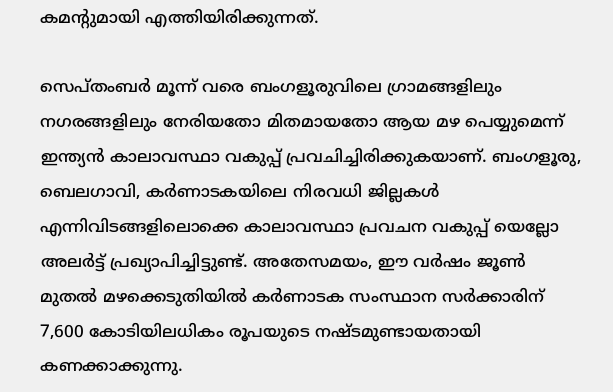കമന്റുമായി എത്തിയിരിക്കുന്നത്.

സെപ്തംബർ മൂന്ന് വരെ ബംഗളൂരുവിലെ ഗ്രാമങ്ങളിലും നഗരങ്ങളിലും നേരിയതോ മിതമായതോ ആയ മഴ പെയ്യുമെന്ന് ഇന്ത്യൻ കാലാവസ്ഥാ വകുപ്പ് പ്രവചിച്ചിരിക്കുകയാണ്. ബംഗളൂരു, ബെലഗാവി, കർണാടകയിലെ നിരവധി ജില്ലകൾ എന്നിവിടങ്ങളിലൊക്കെ കാലാവസ്ഥാ പ്രവചന വകുപ്പ് യെല്ലോ അലർട്ട് പ്രഖ്യാപിച്ചിട്ടുണ്ട്. അതേസമയം, ഈ വർഷം ജൂൺ മുതൽ മഴക്കെടുതിയിൽ കർണാടക സംസ്ഥാന സർക്കാരിന് 7,600 കോടിയിലധികം രൂപയുടെ നഷ്ടമുണ്ടായതായി കണക്കാക്കുന്നു.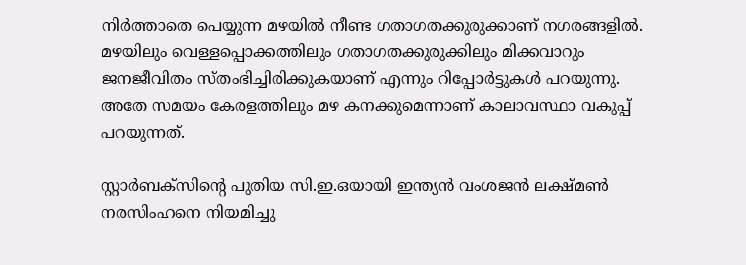നിർത്താതെ പെയ്യുന്ന മഴയിൽ നീണ്ട ഗതാഗതക്കുരുക്കാണ് നഗരങ്ങളിൽ. മഴയിലും വെള്ളപ്പൊക്കത്തിലും ഗതാഗതക്കുരുക്കിലും മിക്കവാറും ജനജീവിതം സ്തംഭിച്ചിരിക്കുകയാണ് എന്നും റിപ്പോർട്ടുകൾ പറയുന്നു.  അതേ സമയം കേരളത്തിലും മഴ കനക്കുമെന്നാണ് കാലാവസ്ഥാ വകുപ്പ് പറയുന്നത്.

സ്റ്റാര്‍ബക്‌സിന്‍റെ പുതിയ സി.ഇ.ഒയായി ഇന്ത്യന്‍ വംശജന്‍ ലക്ഷ്മണ്‍ നരസിംഹനെ നിയമിച്ചു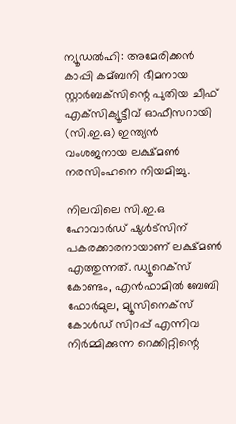ന്യൂഡല്‍ഹി: അമേരിക്കന്‍ കാപ്പി കമ്ബനി ഭീമനായ സ്റ്റാര്‍ബക്‌സിന്റെ പുതിയ ചീഫ് എക്‌സിക്യൂട്ടീവ് ഓഫീസറായി (സി.ഇ.ഒ) ഇന്ത്യന്‍ വംശജനായ ലക്ഷ്മണ്‍ നരസിംഹനെ നിയമിച്ചു.

നിലവിലെ സി.ഇ.ഒ ഹോവാര്‍ഡ് ഷുള്‍ട്‌സിന് പകരക്കാരനായാണ് ലക്ഷ്മണ്‍ എത്തുന്നത്. ഡ്യൂറെക്സ് കോണ്ടം, എന്‍ഫാമില്‍ ബേബി ഫോര്‍മുല, മ്യൂസിനെക്സ് കോള്‍ഡ് സിറപ്പ് എന്നിവ നിര്‍മ്മിക്കുന്ന റെക്കിറ്റിന്റെ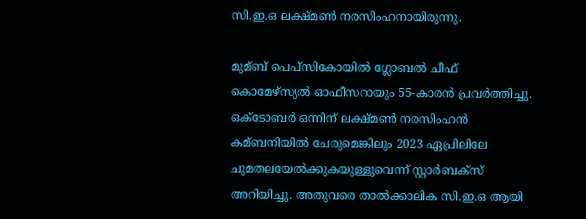സി.ഇ.ഒ ലക്ഷ്മണ്‍ നരസിംഹനായിരുന്നു.

മുമ്ബ് പെപ്‌സികോയില്‍ ഗ്ലോബല്‍ ചീഫ് കൊമേഴ്‌സ്യല്‍ ഓഫീസറായും 55-കാരന്‍ പ്രവര്‍ത്തിച്ചു. ഒക്‌ടോബര്‍ ഒന്നിന് ലക്ഷ്മണ്‍ നരസിംഹന്‍ കമ്ബനിയില്‍ ചേരുമെങ്കിലും 2023 ഏപ്രിലിലേ ചുമതലയേല്‍ക്കുകയുള്ളുവെന്ന് സ്റ്റാര്‍ബക്‌സ് അറിയിച്ചു. അതുവരെ താല്‍ക്കാലിക സി.ഇ.ഒ ആയി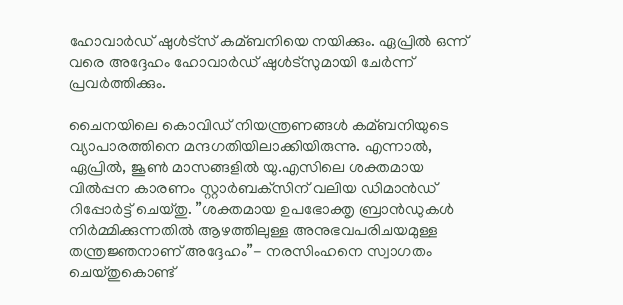ഹോവാര്‍ഡ് ഷുള്‍ട്‌സ് കമ്ബനിയെ നയിക്കും. ഏപ്രില്‍ ഒന്ന് വരെ അദ്ദേഹം ഹോവാര്‍ഡ് ഷുള്‍ട്‌സുമായി ചേര്‍ന്ന് പ്രവര്‍ത്തിക്കും.

ചൈനയിലെ കൊവിഡ് നിയന്ത്രണങ്ങള്‍ കമ്ബനിയുടെ വ്യാപാരത്തിനെ മന്ദഗതിയിലാക്കിയിരുന്നു. എന്നാല്‍, ഏപ്രില്‍, ജൂണ്‍ മാസങ്ങളില്‍ യു.എസിലെ ശക്തമായ വില്‍പ്പന കാരണം സ്റ്റാര്‍ബക്‌സിന് വലിയ ഡിമാന്‍ഡ് റിപ്പോര്‍ട്ട് ചെയ്തു. ”ശക്തമായ ഉപഭോക്തൃ ബ്രാന്‍ഡുകള്‍ നിര്‍മ്മിക്കുന്നതില്‍ ആഴത്തിലുള്ള അനുഭവപരിചയമുള്ള തന്ത്രജ്ഞനാണ് അദ്ദേഹം”- നരസിംഹനെ സ്വാഗതം ചെയ്തുകൊണ്ട്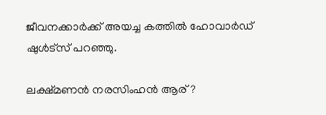ജീവനക്കാര്‍ക്ക് അയച്ച കത്തില്‍ ഹോവാര്‍ഡ് ഷുള്‍ട്സ് പറഞ്ഞു.

ലക്ഷ്മണന്‍ നരസിംഹന്‍ ആര്?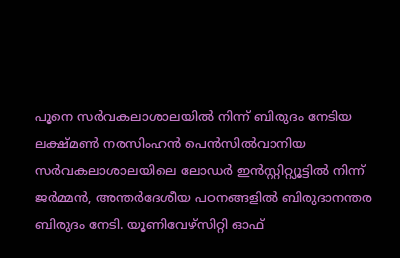പൂനെ സര്‍വകലാശാലയില്‍ നിന്ന് ബിരുദം നേടിയ ലക്ഷ്മണ്‍ നരസിംഹന്‍ പെന്‍സില്‍വാനിയ സര്‍വകലാശാലയിലെ ലോഡര്‍ ഇന്‍സ്റ്റിറ്റ്യൂട്ടില്‍ നിന്ന് ജര്‍മ്മന്‍, അന്തര്‍ദേശീയ പഠനങ്ങളില്‍ ബിരുദാനന്തര ബിരുദം നേടി. യൂണിവേഴ്സിറ്റി ഓഫ്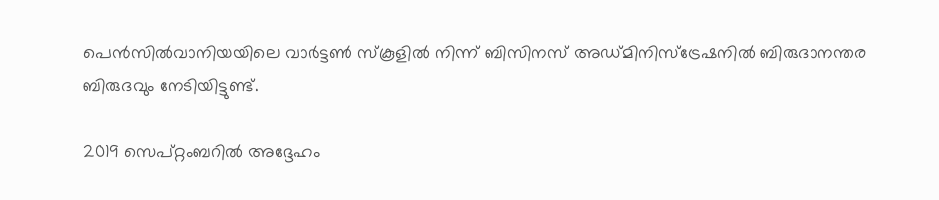പെന്‍സില്‍വാനിയയിലെ വാര്‍ട്ടണ്‍ സ്കൂളില്‍ നിന്ന് ബിസിനസ് അഡ്മിനിസ്ട്രേഷനില്‍ ബിരുദാനന്തര ബിരുദവും നേടിയിട്ടുണ്ട്.

2019 സെപ്റ്റംബറില്‍ അദ്ദേഹം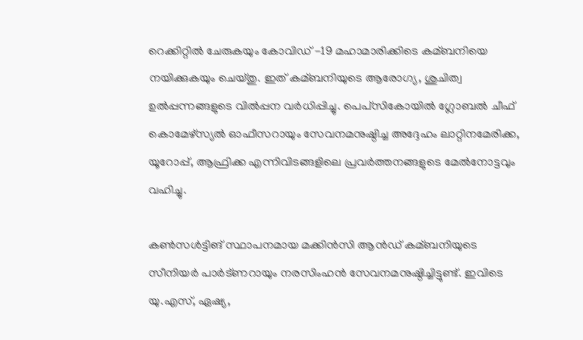റെക്കിറ്റില്‍ ചേരുകയും കോവിഡ് -19 മഹാമാരിക്കിടെ കമ്ബനിയെ നയിക്കുകയും ചെയ്തു. ഇത് കമ്ബനിയുടെ ആരോഗ്യ, ശുചിത്വ ഉല്‍പ്പന്നങ്ങളുടെ വില്‍പ്പന വര്‍ധിപ്പിച്ചു. പെപ്‌സികോയില്‍ ഗ്ലോബല്‍ ചീഫ് കൊമേഴ്‌സ്യല്‍ ഓഫീസറായും സേവനമനുഷ്ഠിച്ച അദ്ദേഹം ലാറ്റിനമേരിക്ക, യൂറോപ്പ്, ആഫ്രിക്ക എന്നിവിടങ്ങളിലെ പ്രവര്‍ത്തനങ്ങളുടെ മേല്‍നോട്ടവും വഹിച്ചു.

കണ്‍സള്‍ട്ടിങ് സ്ഥാപനമായ മക്കിന്‍സി ആന്‍ഡ് കമ്ബനിയുടെ സീനിയര്‍ പാര്‍ട്ണറായും നരസിംഹന്‍ സേവനമനുഷ്ഠിച്ചിട്ടുണ്ട്. ഇവിടെ യു.എസ്, ഏഷ്യ,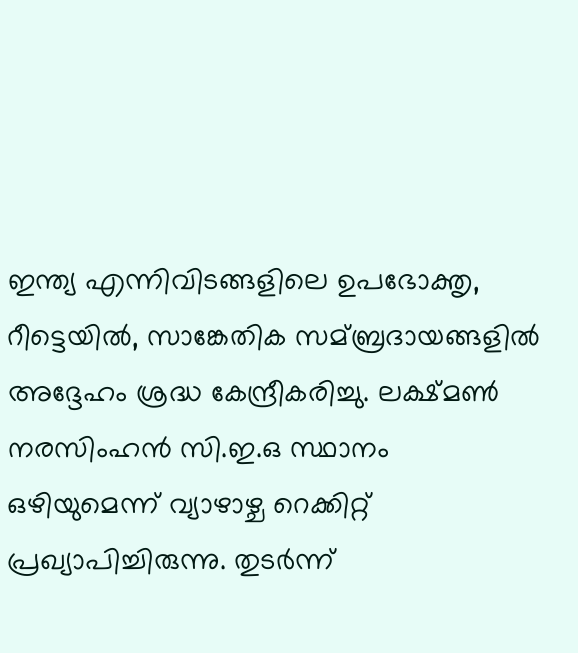ഇന്ത്യ എന്നിവിടങ്ങളിലെ ഉപഭോക്തൃ, റീട്ടെയില്‍, സാങ്കേതിക സമ്ബ്രദായങ്ങളില്‍ അദ്ദേഹം ശ്രദ്ധ കേന്ദ്രീകരിച്ചു. ലക്ഷ്മണ്‍ നരസിംഹന്‍ സി.ഇ.ഒ സ്ഥാനം ഒഴിയുമെന്ന് വ്യാഴാഴ്ച റെക്കിറ്റ് പ്രഖ്യാപിച്ചിരുന്നു. തുടര്‍ന്ന്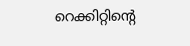റെക്കിറ്റിന്റെ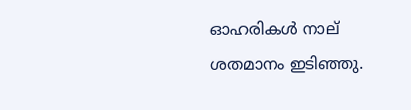ഓഹരികള്‍ നാല് ശതമാനം ഇടിഞ്ഞു.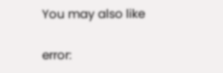You may also like

error: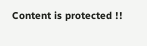Content is protected !!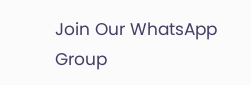Join Our WhatsApp Group